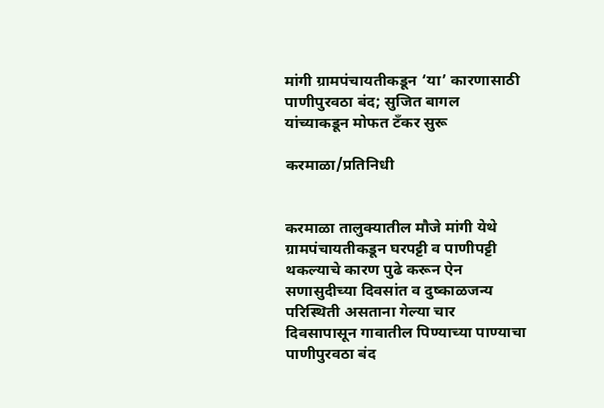मांगी ग्रामपंचायतीकडून ‘या’ कारणासाठी पाणीपुरवठा बंद; सुजित बागल यांच्याकडून मोफत टँकर सुरू

करमाळा/प्रतिनिधी


करमाळा तालुक्यातील मौजे मांगी येथे ग्रामपंचायतीकडून घरपट्टी व पाणीपट्टी थकल्याचे कारण पुढे करून ऐन सणासुदीच्या दिवसांत व दुष्काळजन्य परिस्थिती असताना गेल्या चार दिवसापासून गावातील पिण्याच्या पाण्याचा पाणीपुरवठा बंद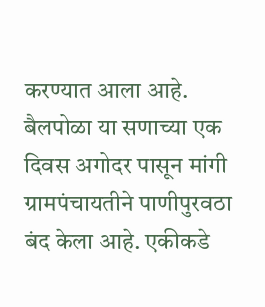करण्यात आला आहे.
बैलपोळा या सणाच्या एक दिवस अगोदर पासून मांगी ग्रामपंचायतीने पाणीपुरवठा बंद केला आहे. एकीकडे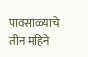पावसाळ्याचे तीन महिने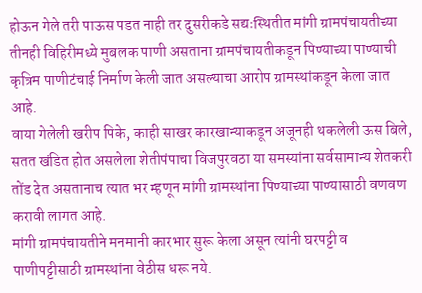होऊन गेले तरी पाऊस पडत नाही तर दुसरीकडे सद्यःस्थितीत मांगी ग्रामपंचायतीच्या तीनही विहिरीमध्ये मुबलक पाणी असताना ग्रामपंचायतीकडून पिण्याच्या पाण्याची कृत्रिम पाणीटंचाई निर्माण केली जात असल्याचा आरोप ग्रामस्थांकडून केला जात आहे.
वाया गेलेली खरीप पिके, काही साखर कारखान्याकडून अजूनही थकलेली ऊस बिले, सतत खंडित होत असलेला शेतीपंपाचा विजपुरवठा या समस्यांना सर्वसामान्य शेतकरी तोंड देत असतानाच त्यात भर म्हणून मांगी ग्रामस्थांना पिण्याच्या पाण्यासाठी वणवण करावी लागत आहे.
मांगी ग्रामपंचायतीने मनमानी कारभार सुरू केला असून त्यांनी घरपट्टी व पाणीपट्टीसाठी ग्रामस्थांना वेठीस धरू नये.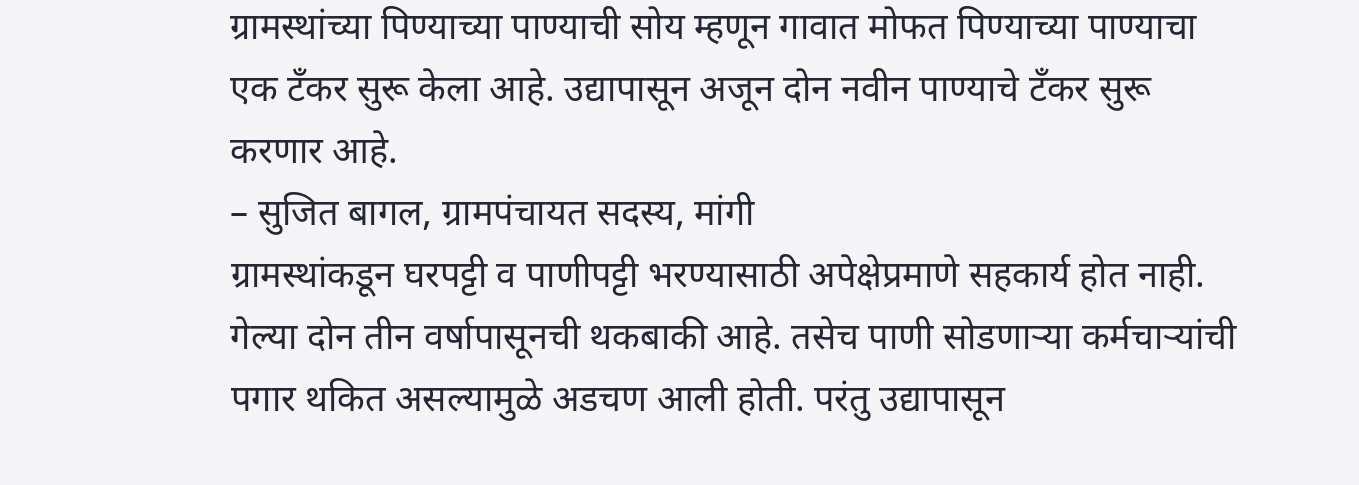ग्रामस्थांच्या पिण्याच्या पाण्याची सोय म्हणून गावात मोफत पिण्याच्या पाण्याचा एक टँकर सुरू केला आहे. उद्यापासून अजून दोन नवीन पाण्याचे टँकर सुरू करणार आहे.
– सुजित बागल, ग्रामपंचायत सदस्य, मांगी
ग्रामस्थांकडून घरपट्टी व पाणीपट्टी भरण्यासाठी अपेक्षेप्रमाणे सहकार्य होत नाही. गेल्या दोन तीन वर्षापासूनची थकबाकी आहे. तसेच पाणी सोडणाऱ्या कर्मचाऱ्यांची पगार थकित असल्यामुळे अडचण आली होती. परंतु उद्यापासून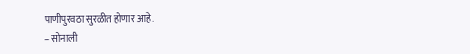पाणीपुरवठा सुरळीत होणार आहे.
– सोनाली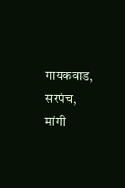गायकवाड, सरपंच, मांगी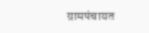ग्रामपंचायत